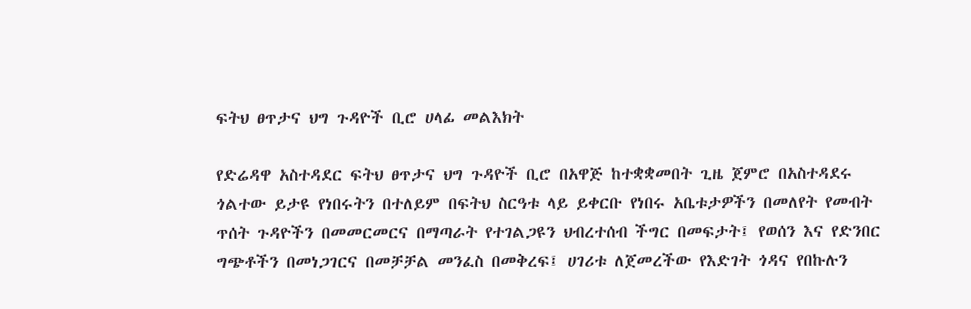ፍትህ ፀጥታና ህግ ጉዳዮች ቢሮ ሀላፊ መልእክት

የድሬዳዋ አስተዳደር ፍትህ ፀጥታና ህግ ጉዳዮች ቢሮ በአዋጅ ከተቋቋመበት ጊዜ ጀምሮ በአስተዳደሩ ጎልተው ይታዩ የነበሩትን በተለይም በፍትህ ስርዓቱ ላይ ይቀርቡ የነበሩ አቤቱታዎችን በመለየት የመብት ጥሰት ጉዳዮችን በመመርመርና በማጣራት የተገልጋዩን ህብረተሰብ ችግር በመፍታት፤ የወሰን እና የድንበር ግጭቶችን በመነጋገርና በመቻቻል መንፈስ በመቅረፍ፤ ሀገሪቱ ለጀመረችው የእድገት ጎዳና የበኩሉን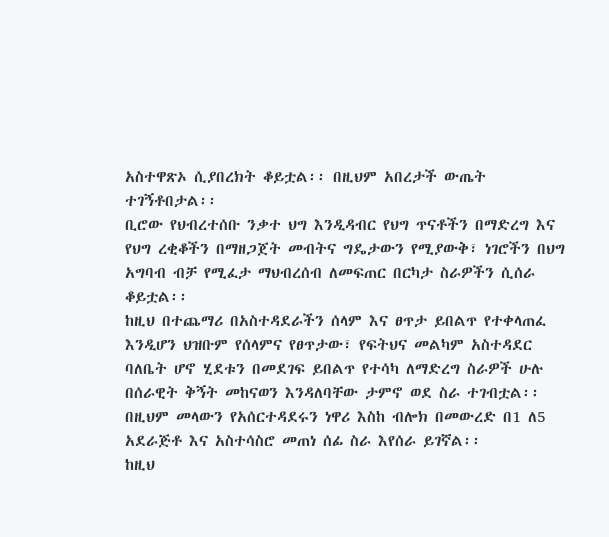አስተዋጽኦ ሲያበረክት ቆይቷል፡፡ በዚህም አበረታች ውጤት ተገኝቶበታል፡፡
ቢሮው የህብረተሰቡ ንቃተ ህግ እንዲዳብር የህግ ጥናቶችን በማድረግ እና የህግ ረቂቆችን በማዘጋጀት መብትና ግዴታውን የሚያውቅ፣ ነገሮችን በህግ አግባብ ብቻ የሚፈታ ማህብረሰብ ለመፍጠር በርካታ ስራዎችን ሲሰራ ቆይቷል፡፡
ከዚህ በተጨማሪ በአስተዳደራችን ሰላም እና ፀጥታ ይበልጥ የተቀላጠፈ እንዲሆን ህዝቡም የሰላምና የፀጥታው፣ የፍትህና መልካም አስተዳደር ባለቤት ሆኖ ሂደቱን በመደገፍ ይበልጥ የተሳካ ለማድረግ ስራዎች ሁሉ በሰራዊት ቅኝት መከናወን እንዳለባቸው ታምኖ ወደ ስራ ተገብቷል፡፡ በዚህም መላውን የአሰርተዳደሩን ነዋሪ እስከ ብሎክ በመውረድ በ1 ለ5 አደራጅቶ እና አስተሳስሮ መጠነ ሰፊ ስራ እየሰራ ይገኛል፡፡
ከዚህ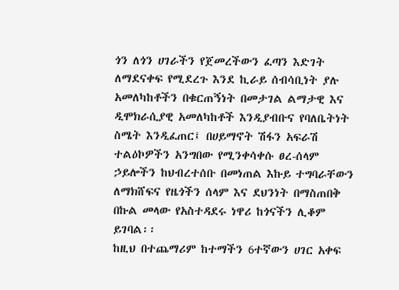ጎን ለጎን ሀገራችን የጀመረችውን ፈጣን እድገት ለማደናቀፍ የሚደረጉ እንደ ኪራይ ሰብሳቢነት ያሉ አመለካከቶችን በቁርጠኝነት በመታገል ልማታዊ እና ዲሞክራሲያዊ አመለካከቶች እንዲያብቡና የባለቤትነት ስሜት እንዲፈጠር፤ በሀይማኖት ሽፋን አፍራሽ ተልዕኮዎችን አንግበው የሚንቀሳቀሱ ፀረ-ሰላም ኃይሎችን ከህብረተሰቡ በመነጠል እኩይ ተግባራቸውን ለማክሸፍና የዜጎችን ሰላም እና ደህንነት በማስጠበቅ በኩል መላው የአስተዳደሩ ነዋሪ ከጎናችን ሊቆም ይገባል፡፡
ከዚህ በተጨማሪም ከተማችን 6ተኛውን ሀገር አቀፍ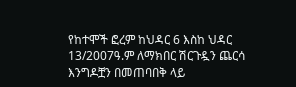የከተሞች ፎረም ከህዳር 6 እስከ ህዳር 13/2007ዓ.ም ለማክበር ሽርጉዷን ጨርሳ እንግዶቿን በመጠባበቅ ላይ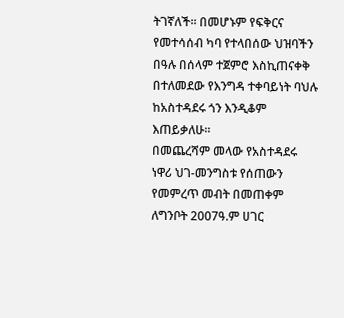ትገኛለች፡፡ በመሆኑም የፍቅርና የመተሳሰብ ካባ የተላበሰው ህዝባችን በዓሉ በሰላም ተጀምሮ እስኪጠናቀቅ በተለመደው የእንግዳ ተቀባይነት ባህሉ ከአስተዳደሩ ጎን እንዲቆም እጠይቃለሁ፡፡
በመጨረሻም መላው የአስተዳደሩ ነዋሪ ህገ-መንግስቱ የሰጠውን የመምረጥ መብት በመጠቀም ለግንቦት 2007ዓ.ም ሀገር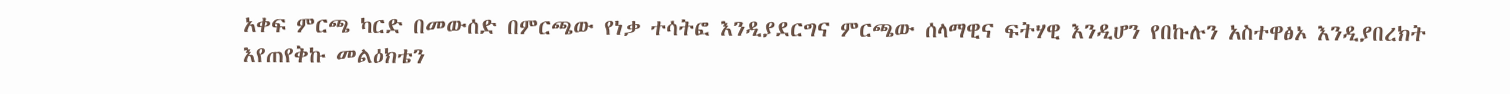አቀፍ ምርጫ ካርድ በመውሰድ በምርጫው የነቃ ተሳትፎ እንዲያደርግና ምርጫው ሰላማዊና ፍትሃዊ እንዲሆን የበኩሉን አስተዋፅኦ እንዲያበረክት እየጠየቅኩ መልዕክቴን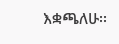እቋጫለሁ፡፡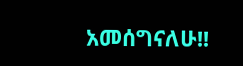አመሰግናለሁ!!